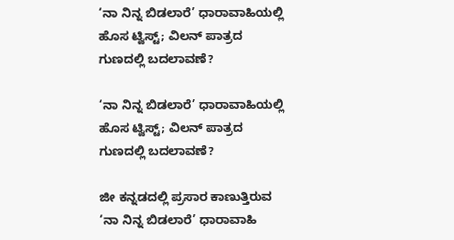‘ನಾ ನಿನ್ನ ಬಿಡಲಾರೆ’ ಧಾರಾವಾಹಿಯಲ್ಲಿ ಹೊಸ ಟ್ವಿಸ್ಟ್; ವಿಲನ್ ಪಾತ್ರದ ಗುಣದಲ್ಲಿ ಬದಲಾವಣೆ?

‘ನಾ ನಿನ್ನ ಬಿಡಲಾರೆ’ ಧಾರಾವಾಹಿಯಲ್ಲಿ ಹೊಸ ಟ್ವಿಸ್ಟ್; ವಿಲನ್ ಪಾತ್ರದ ಗುಣದಲ್ಲಿ ಬದಲಾವಣೆ?

ಜೀ ಕನ್ನಡದಲ್ಲಿ ಪ್ರಸಾರ ಕಾಣುತ್ತಿರುವ ‘ನಾ ನಿನ್ನ ಬಿಡಲಾರೆ’ ಧಾರಾವಾಹಿ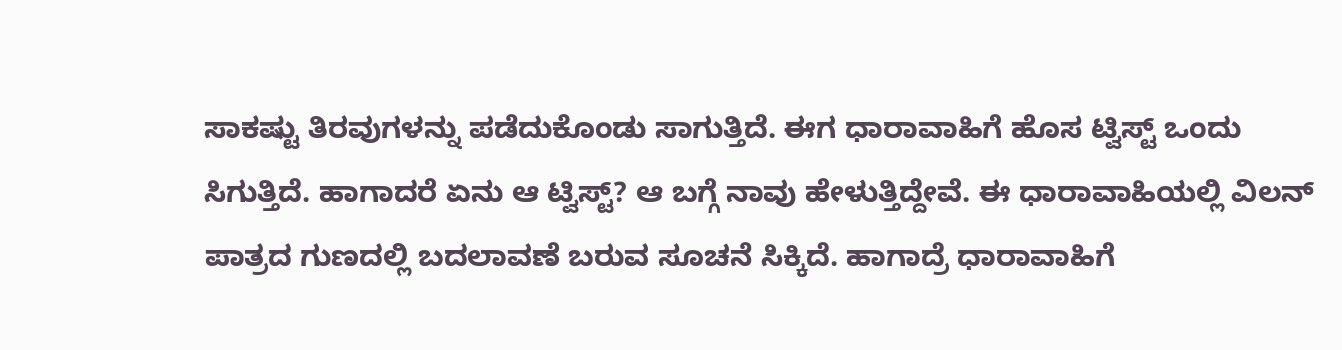ಸಾಕಷ್ಟು ತಿರವುಗಳನ್ನು ಪಡೆದುಕೊಂಡು ಸಾಗುತ್ತಿದೆ. ಈಗ ಧಾರಾವಾಹಿಗೆ ಹೊಸ ಟ್ವಿಸ್ಟ್ ಒಂದು ಸಿಗುತ್ತಿದೆ. ಹಾಗಾದರೆ ಏನು ಆ ಟ್ವಿಸ್ಟ್? ಆ ಬಗ್ಗೆ ನಾವು ಹೇಳುತ್ತಿದ್ದೇವೆ. ಈ ಧಾರಾವಾಹಿಯಲ್ಲಿ ವಿಲನ್ ಪಾತ್ರದ ಗುಣದಲ್ಲಿ ಬದಲಾವಣೆ ಬರುವ ಸೂಚನೆ ಸಿಕ್ಕಿದೆ. ಹಾಗಾದ್ರೆ ಧಾರಾವಾಹಿಗೆ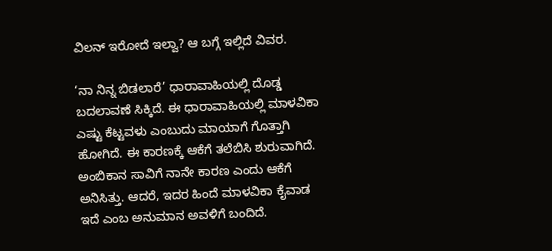ವಿಲನ್ ಇರೋದೆ ಇಲ್ವಾ? ಆ ಬಗ್ಗೆ ಇಲ್ಲಿದೆ ವಿವರ.

‘ನಾ ನಿನ್ನ ಬಿಡಲಾರೆ’ ಧಾರಾವಾಹಿಯಲ್ಲಿ ದೊಡ್ಡ ಬದಲಾವಣೆ ಸಿಕ್ಕಿದೆ. ಈ ಧಾರಾವಾಹಿಯಲ್ಲಿ ಮಾಳವಿಕಾ ಎಷ್ಟು ಕೆಟ್ಟವಳು ಎಂಬುದು ಮಾಯಾಗೆ ಗೊತ್ತಾಗಿ ಹೋಗಿದೆ. ಈ ಕಾರಣಕ್ಕೆ ಆಕೆಗೆ ತಲೆಬಿಸಿ ಶುರುವಾಗಿದೆ. ಅಂಬಿಕಾನ ಸಾವಿಗೆ ನಾನೇ ಕಾರಣ ಎಂದು ಆಕೆಗೆ ಅನಿಸಿತ್ತು. ಆದರೆ, ಇದರ ಹಿಂದೆ ಮಾಳವಿಕಾ ಕೈವಾಡ ಇದೆ ಎಂಬ ಅನುಮಾನ ಅವಳಿಗೆ ಬಂದಿದೆ.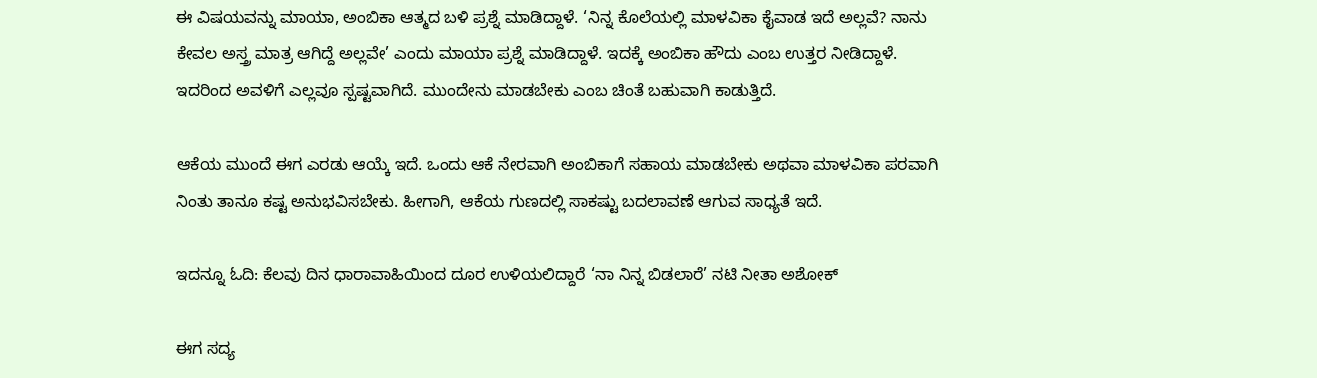ಈ ವಿಷಯವನ್ನು ಮಾಯಾ, ಅಂಬಿಕಾ ಆತ್ಮದ ಬಳಿ ಪ್ರಶ್ನೆ ಮಾಡಿದ್ದಾಳೆ. ‘ನಿನ್ನ ಕೊಲೆಯಲ್ಲಿ ಮಾಳವಿಕಾ ಕೈವಾಡ ಇದೆ ಅಲ್ಲವೆ? ನಾನು ಕೇವಲ ಅಸ್ತ್ರ ಮಾತ್ರ ಆಗಿದ್ದೆ ಅಲ್ಲವೇ’ ಎಂದು ಮಾಯಾ ಪ್ರಶ್ನೆ ಮಾಡಿದ್ದಾಳೆ. ಇದಕ್ಕೆ ಅಂಬಿಕಾ ಹೌದು ಎಂಬ ಉತ್ತರ ನೀಡಿದ್ದಾಳೆ. ಇದರಿಂದ ಅವಳಿಗೆ ಎಲ್ಲವೂ ಸ್ಪಷ್ಟವಾಗಿದೆ. ಮುಂದೇನು ಮಾಡಬೇಕು ಎಂಬ ಚಿಂತೆ ಬಹುವಾಗಿ ಕಾಡುತ್ತಿದೆ.

ಆಕೆಯ ಮುಂದೆ ಈಗ ಎರಡು ಆಯ್ಕೆ ಇದೆ. ಒಂದು ಆಕೆ ನೇರವಾಗಿ ಅಂಬಿಕಾಗೆ ಸಹಾಯ ಮಾಡಬೇಕು ಅಥವಾ ಮಾಳವಿಕಾ ಪರವಾಗಿ ನಿಂತು ತಾನೂ ಕಷ್ಟ ಅನುಭವಿಸಬೇಕು. ಹೀಗಾಗಿ, ಆಕೆಯ ಗುಣದಲ್ಲಿ ಸಾಕಷ್ಟು ಬದಲಾವಣೆ ಆಗುವ ಸಾಧ್ಯತೆ ಇದೆ.

ಇದನ್ನೂ ಓದಿ: ಕೆಲವು ದಿನ ಧಾರಾವಾಹಿಯಿಂದ ದೂರ ಉಳಿಯಲಿದ್ದಾರೆ ‘ನಾ ನಿನ್ನ ಬಿಡಲಾರೆ’ ನಟಿ ನೀತಾ ಅಶೋಕ್

ಈಗ ಸದ್ಯ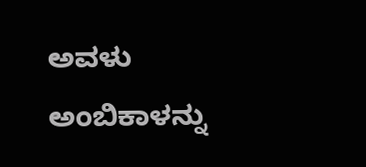ಅವಳು ಅಂಬಿಕಾಳನ್ನು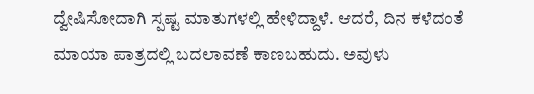ದ್ವೇಷಿಸೋದಾಗಿ ಸ್ಪಷ್ಟ ಮಾತುಗಳಲ್ಲಿ ಹೇಳಿದ್ದಾಳೆ. ಆದರೆ, ದಿನ ಕಳೆದಂತೆ ಮಾಯಾ ಪಾತ್ರದಲ್ಲಿ ಬದಲಾವಣೆ ಕಾಣಬಹುದು. ಅವುಳು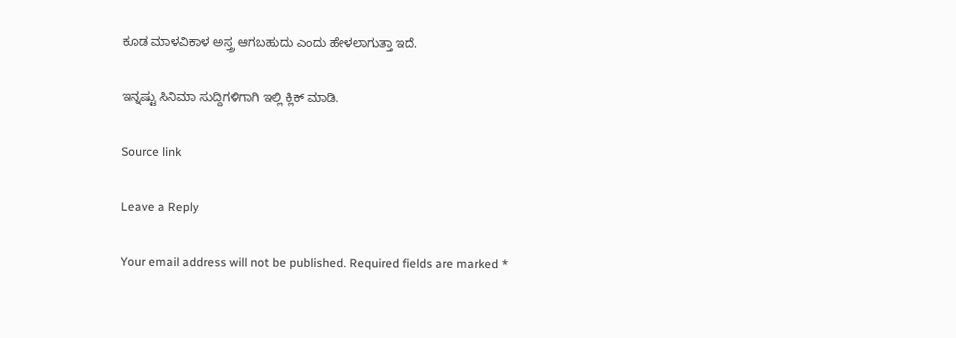ಕೂಡ ಮಾಳವಿಕಾಳ ಅಸ್ತ್ರ ಆಗಬಹುದು ಎಂದು ಹೇಳಲಾಗುತ್ತಾ ಇದೆ.

ಇನ್ನಷ್ಟು ಸಿನಿಮಾ ಸುದ್ದಿಗಳಿಗಾಗಿ ಇಲ್ಲಿ ಕ್ಲಿಕ್ ಮಾಡಿ.

Source link

Leave a Reply

Your email address will not be published. Required fields are marked *